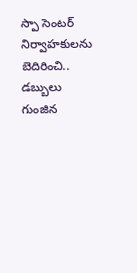స్పా సెంటర్ నిర్వాహకులను బెదిరించి.. డబ్బులు గుంజిన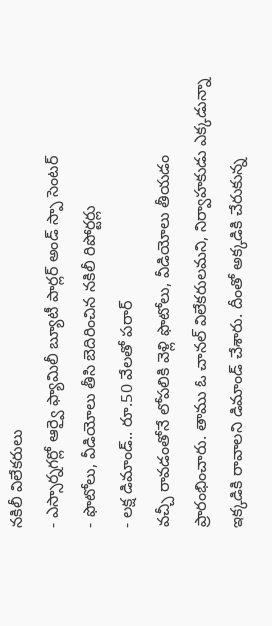నకిలీ విలేకరులు
- ఎస్సార్నగర్లో ఆర్వై ఫ్యామిలీ బ్యూటీ పార్లర్ అండ్ స్పా సెంటర్
- ఫొటోలు, వీడియోలు తీసి బెదిరించిన నకిలీ రిపోర్టర్లు
- లక్ష డిమాండ్.. రూ.50 వేలతో పరార్
వచ్చీ రావడంతోనే లోపలికి వెళ్లి ఫొటోలు, వీడియోలు తీయడం ప్రారంభించారు. తాము ఓ చానల్ విలేకరులమని, నిర్వాహకుడు ఎక్కడున్నా ఇక్కడికి రావాలని డిమాండ్ చేశారు. దీంతో అక్కడికి చేరుకున్న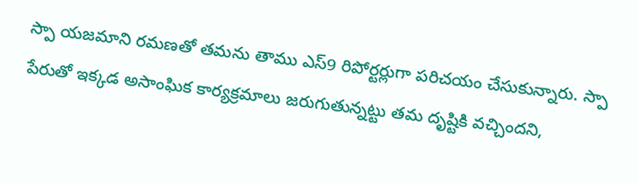స్పా యజమాని రమణతో తమను తాము ఎస్9 రిపోర్టర్లుగా పరిచయం చేసుకున్నారు. స్పా పేరుతో ఇక్కడ అసాంఘిక కార్యక్రమాలు జరుగుతున్నట్టు తమ దృష్టికి వచ్చిందని,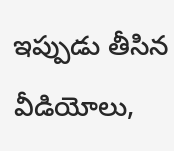ఇప్పుడు తీసిన వీడియోలు,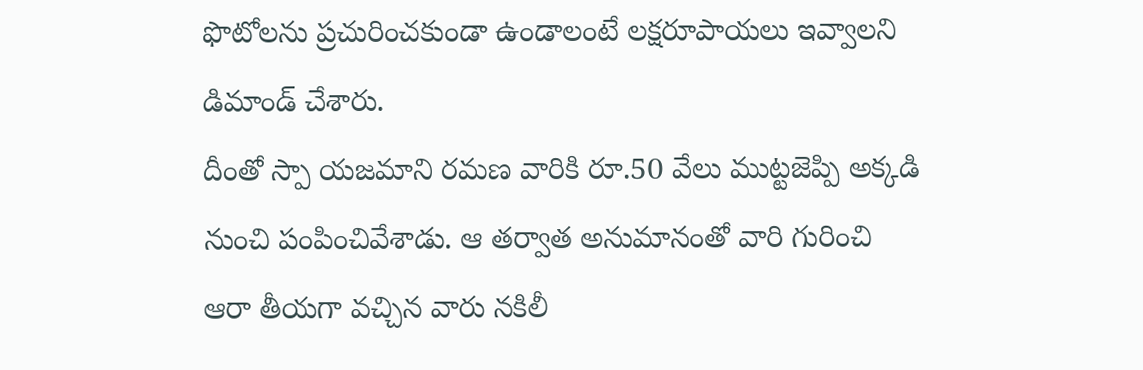ఫొటోలను ప్రచురించకుండా ఉండాలంటే లక్షరూపాయలు ఇవ్వాలని డిమాండ్ చేశారు.
దీంతో స్పా యజమాని రమణ వారికి రూ.50 వేలు ముట్టజెప్పి అక్కడి నుంచి పంపించివేశాడు. ఆ తర్వాత అనుమానంతో వారి గురించి ఆరా తీయగా వచ్చిన వారు నకిలీ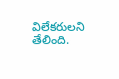విలేకరులని తేలింది.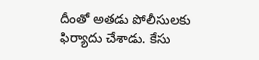దీంతో అతడు పోలీసులకు ఫిర్యాదు చేశాడు. కేసు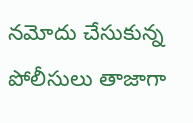నమోదు చేసుకున్న పోలీసులు తాజాగా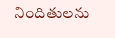నిందితులను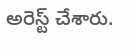అరెస్ట్ చేశారు.